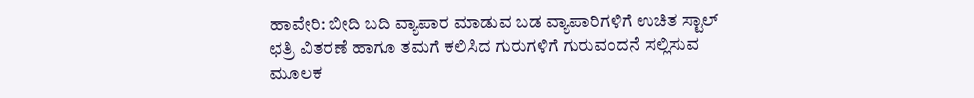ಹಾವೇರಿ: ಬೀದಿ ಬದಿ ವ್ಯಾಪಾರ ಮಾಡುವ ಬಡ ವ್ಯಾಪಾರಿಗಳಿಗೆ ಉಚಿತ ಸ್ಟಾಲ್ ಛತ್ರಿ ವಿತರಣೆ ಹಾಗೂ ತಮಗೆ ಕಲಿಸಿದ ಗುರುಗಳಿಗೆ ಗುರುವಂದನೆ ಸಲ್ಲಿಸುವ ಮೂಲಕ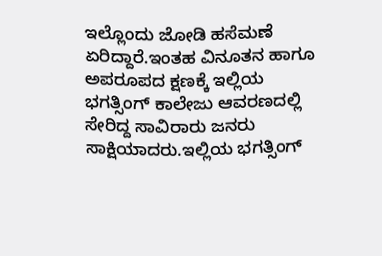ಇಲ್ಲೊಂದು ಜೋಡಿ ಹಸೆಮಣೆ ಏರಿದ್ದಾರೆ.ಇಂತಹ ವಿನೂತನ ಹಾಗೂ ಅಪರೂಪದ ಕ್ಷಣಕ್ಕೆ ಇಲ್ಲಿಯ ಭಗತ್ಸಿಂಗ್ ಕಾಲೇಜು ಆವರಣದಲ್ಲಿ ಸೇರಿದ್ದ ಸಾವಿರಾರು ಜನರು ಸಾಕ್ಷಿಯಾದರು.ಇಲ್ಲಿಯ ಭಗತ್ಸಿಂಗ್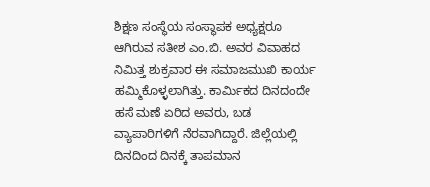ಶಿಕ್ಷಣ ಸಂಸ್ಥೆಯ ಸಂಸ್ಥಾಪಕ ಅಧ್ಯಕ್ಷರೂ ಆಗಿರುವ ಸತೀಶ ಎಂ.ಬಿ. ಅವರ ವಿವಾಹದ ನಿಮಿತ್ತ ಶುಕ್ರವಾರ ಈ ಸಮಾಜಮುಖಿ ಕಾರ್ಯ ಹಮ್ಮಿಕೊಳ್ಳಲಾಗಿತ್ತು. ಕಾರ್ಮಿಕದ ದಿನದಂದೇ ಹಸೆ ಮಣೆ ಏರಿದ ಅವರು, ಬಡ ವ್ಯಾಪಾರಿಗಳಿಗೆ ನೆರವಾಗಿದ್ದಾರೆ. ಜಿಲ್ಲೆಯಲ್ಲಿ ದಿನದಿಂದ ದಿನಕ್ಕೆ ತಾಪಮಾನ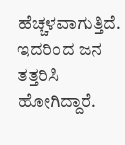ಹೆಚ್ಚಳವಾಗುತ್ತಿದೆ. ಇದರಿಂದ ಜನ ತತ್ತರಿಸಿ ಹೋಗಿದ್ದಾರೆ.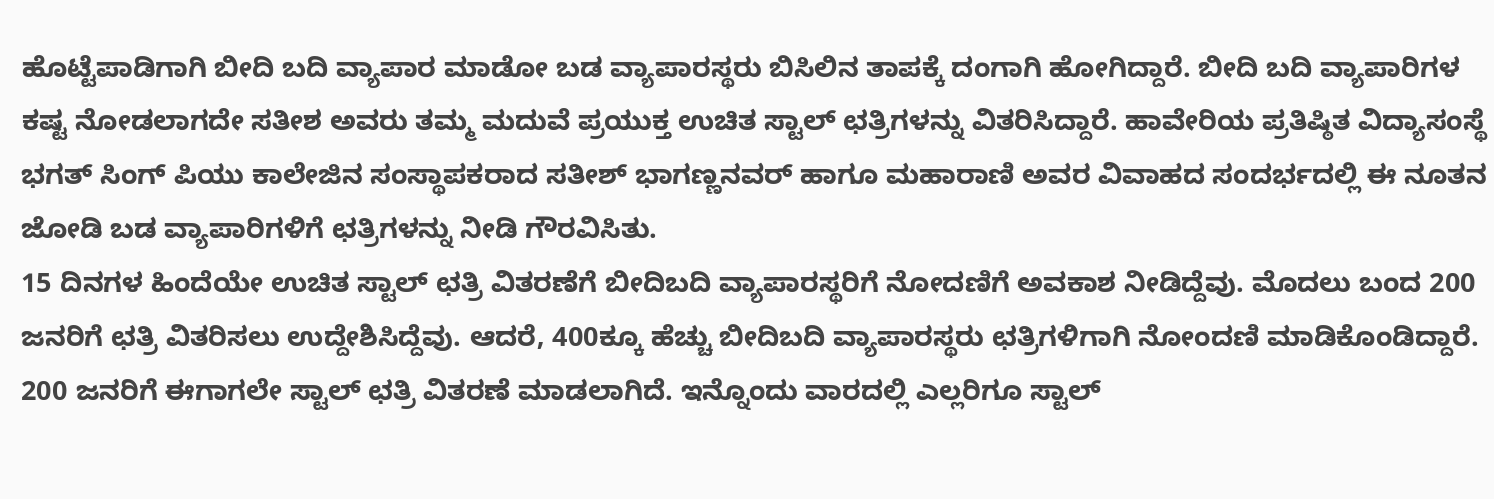ಹೊಟ್ಟೆಪಾಡಿಗಾಗಿ ಬೀದಿ ಬದಿ ವ್ಯಾಪಾರ ಮಾಡೋ ಬಡ ವ್ಯಾಪಾರಸ್ಥರು ಬಿಸಿಲಿನ ತಾಪಕ್ಕೆ ದಂಗಾಗಿ ಹೋಗಿದ್ದಾರೆ. ಬೀದಿ ಬದಿ ವ್ಯಾಪಾರಿಗಳ ಕಷ್ಟ ನೋಡಲಾಗದೇ ಸತೀಶ ಅವರು ತಮ್ಮ ಮದುವೆ ಪ್ರಯುಕ್ತ ಉಚಿತ ಸ್ಟಾಲ್ ಛತ್ರಿಗಳನ್ನು ವಿತರಿಸಿದ್ದಾರೆ. ಹಾವೇರಿಯ ಪ್ರತಿಷ್ಠಿತ ವಿದ್ಯಾಸಂಸ್ಥೆ ಭಗತ್ ಸಿಂಗ್ ಪಿಯು ಕಾಲೇಜಿನ ಸಂಸ್ಥಾಪಕರಾದ ಸತೀಶ್ ಭಾಗಣ್ಣನವರ್ ಹಾಗೂ ಮಹಾರಾಣಿ ಅವರ ವಿವಾಹದ ಸಂದರ್ಭದಲ್ಲಿ ಈ ನೂತನ ಜೋಡಿ ಬಡ ವ್ಯಾಪಾರಿಗಳಿಗೆ ಛತ್ರಿಗಳನ್ನು ನೀಡಿ ಗೌರವಿಸಿತು.
15 ದಿನಗಳ ಹಿಂದೆಯೇ ಉಚಿತ ಸ್ಟಾಲ್ ಛತ್ರಿ ವಿತರಣೆಗೆ ಬೀದಿಬದಿ ವ್ಯಾಪಾರಸ್ಥರಿಗೆ ನೋದಣಿಗೆ ಅವಕಾಶ ನೀಡಿದ್ದೆವು. ಮೊದಲು ಬಂದ 200 ಜನರಿಗೆ ಛತ್ರಿ ವಿತರಿಸಲು ಉದ್ದೇಶಿಸಿದ್ದೆವು. ಆದರೆ, 400ಕ್ಕೂ ಹೆಚ್ಚು ಬೀದಿಬದಿ ವ್ಯಾಪಾರಸ್ಥರು ಛತ್ರಿಗಳಿಗಾಗಿ ನೋಂದಣಿ ಮಾಡಿಕೊಂಡಿದ್ದಾರೆ. 200 ಜನರಿಗೆ ಈಗಾಗಲೇ ಸ್ಟಾಲ್ ಛತ್ರಿ ವಿತರಣೆ ಮಾಡಲಾಗಿದೆ. ಇನ್ನೊಂದು ವಾರದಲ್ಲಿ ಎಲ್ಲರಿಗೂ ಸ್ಟಾಲ್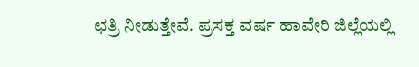ಛತ್ರಿ ನೀಡುತ್ತೇವೆ. ಪ್ರಸಕ್ತ ವರ್ಷ ಹಾವೇರಿ ಜಿಲ್ಲೆಯಲ್ಲಿ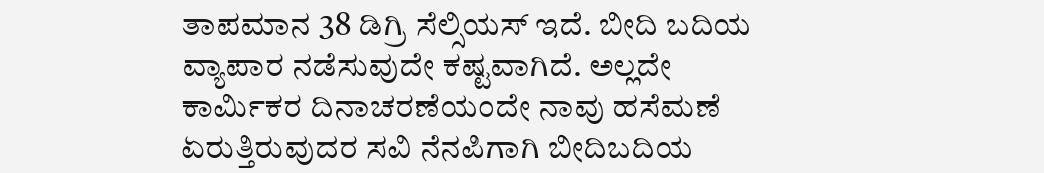ತಾಪಮಾನ 38 ಡಿಗ್ರಿ ಸೆಲ್ಸಿಯಸ್ ಇದೆ. ಬೀದಿ ಬದಿಯ ವ್ಯಾಪಾರ ನಡೆಸುವುದೇ ಕಷ್ಟವಾಗಿದೆ. ಅಲ್ಲದೇ ಕಾರ್ಮಿಕರ ದಿನಾಚರಣೆಯಂದೇ ನಾವು ಹಸೆಮಣೆ ಏರುತ್ತಿರುವುದರ ಸವಿ ನೆನಪಿಗಾಗಿ ಬೀದಿಬದಿಯ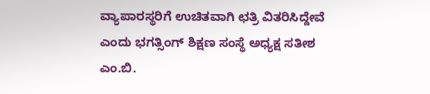ವ್ಯಾಪಾರಸ್ಥರಿಗೆ ಉಚಿತವಾಗಿ ಛತ್ರಿ ವಿತರಿಸಿದ್ದೇವೆ ಎಂದು ಭಗತ್ಸಿಂಗ್ ಶಿಕ್ಷಣ ಸಂಸ್ಥೆ ಅಧ್ಯಕ್ಷ ಸತೀಶ ಎಂ.ಬಿ.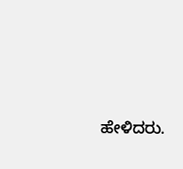ಹೇಳಿದರು.